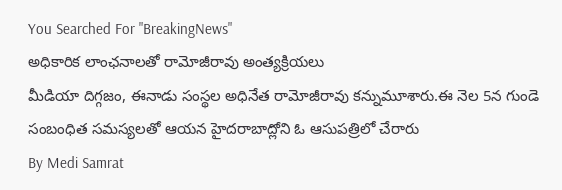You Searched For "BreakingNews"
అధికారిక లాంఛనాలతో రామోజీరావు అంత్యక్రియలు
మీడియా దిగ్గజం, ఈనాడు సంస్థల అధినేత రామోజీరావు కన్నుమూశారు.ఈ నెల 5న గుండె సంబంధిత సమస్యలతో ఆయన హైదరాబాద్లోని ఓ ఆసుపత్రిలో చేరారు
By Medi Samrat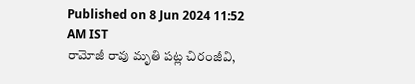Published on 8 Jun 2024 11:52 AM IST
రామోజీ రావు మృతి పట్ల చిరంజీవి,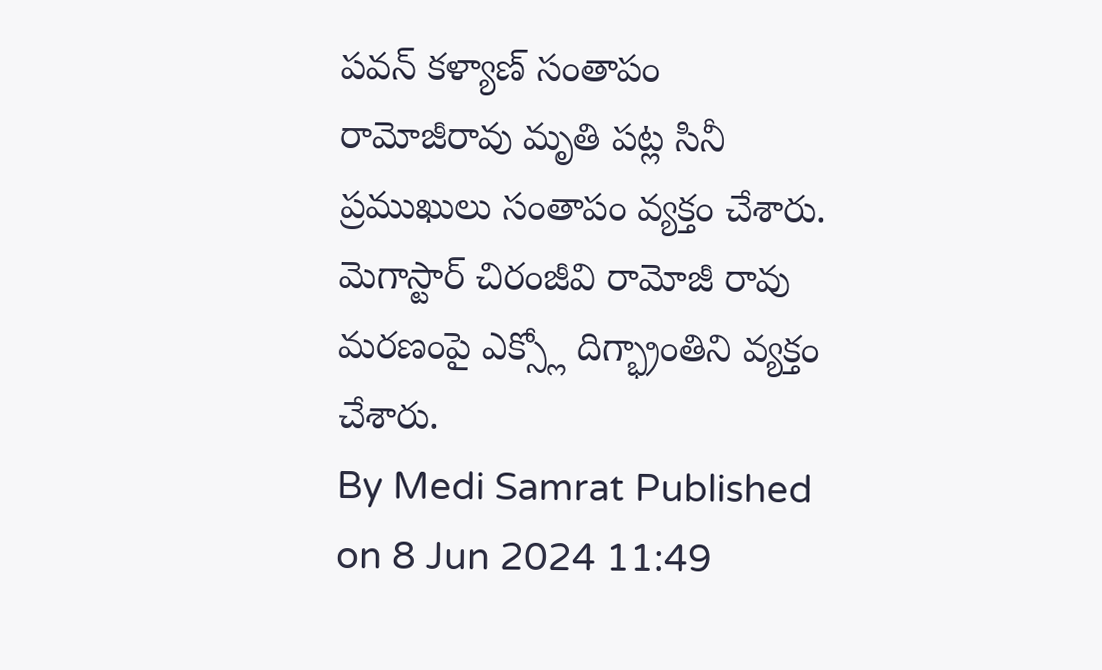పవన్ కళ్యాణ్ సంతాపం
రామోజీరావు మృతి పట్ల సినీ ప్రముఖులు సంతాపం వ్యక్తం చేశారు. మెగాస్టార్ చిరంజీవి రామోజీ రావు మరణంపై ఎక్స్లో దిగ్భ్రాంతిని వ్యక్తం చేశారు.
By Medi Samrat Published on 8 Jun 2024 11:49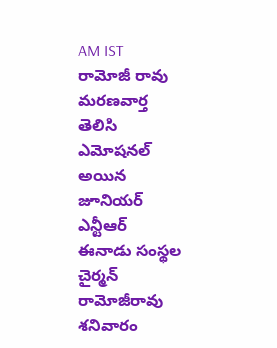AM IST
రామోజీ రావు మరణవార్త తెలిసి ఎమోషనల్ అయిన జూనియర్ ఎన్టీఆర్
ఈనాడు సంస్థల చైర్మన్ రామోజీరావు శనివారం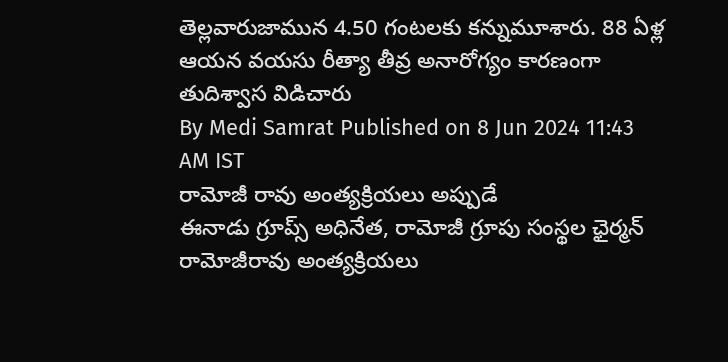తెల్లవారుజామున 4.50 గంటలకు కన్నుమూశారు. 88 ఏళ్ల ఆయన వయసు రీత్యా తీవ్ర అనారోగ్యం కారణంగా తుదిశ్వాస విడిచారు
By Medi Samrat Published on 8 Jun 2024 11:43 AM IST
రామోజీ రావు అంత్యక్రియలు అప్పుడే
ఈనాడు గ్రూప్స్ అధినేత, రామోజీ గ్రూపు సంస్థల ఛైర్మన్ రామోజీరావు అంత్యక్రియలు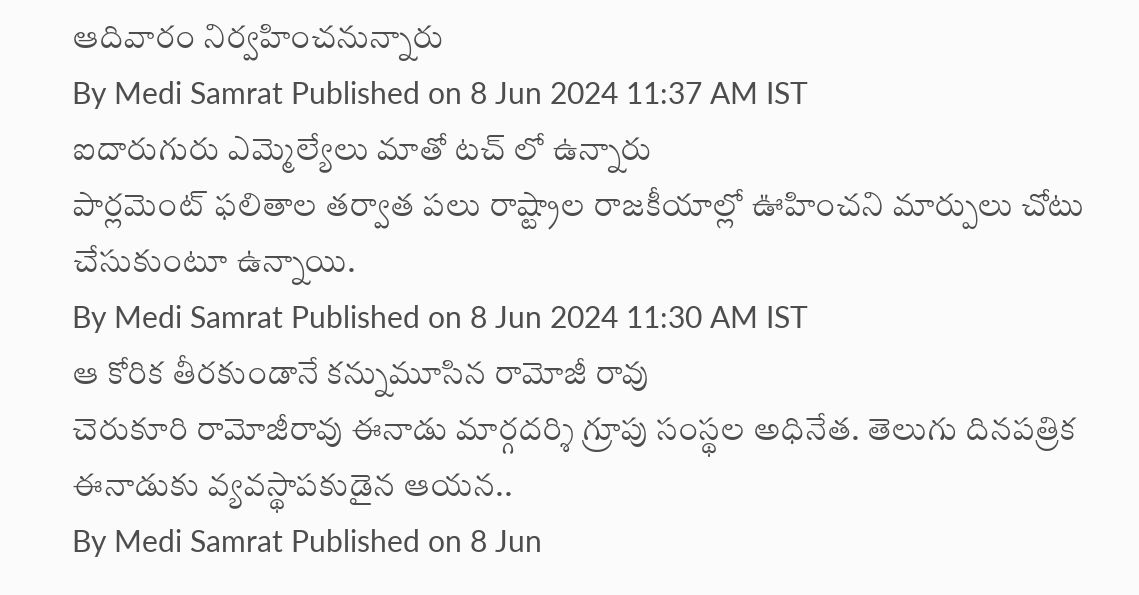ఆదివారం నిర్వహించనున్నారు
By Medi Samrat Published on 8 Jun 2024 11:37 AM IST
ఐదారుగురు ఎమ్మెల్యేలు మాతో టచ్ లో ఉన్నారు
పార్లమెంట్ ఫలితాల తర్వాత పలు రాష్ట్రాల రాజకీయాల్లో ఊహించని మార్పులు చోటు చేసుకుంటూ ఉన్నాయి.
By Medi Samrat Published on 8 Jun 2024 11:30 AM IST
ఆ కోరిక తీరకుండానే కన్నుమూసిన రామోజీ రావు
చెరుకూరి రామోజీరావు ఈనాడు మార్గదర్శి గ్రూపు సంస్థల అధినేత. తెలుగు దినపత్రిక ఈనాడుకు వ్యవస్థాపకుడైన ఆయన..
By Medi Samrat Published on 8 Jun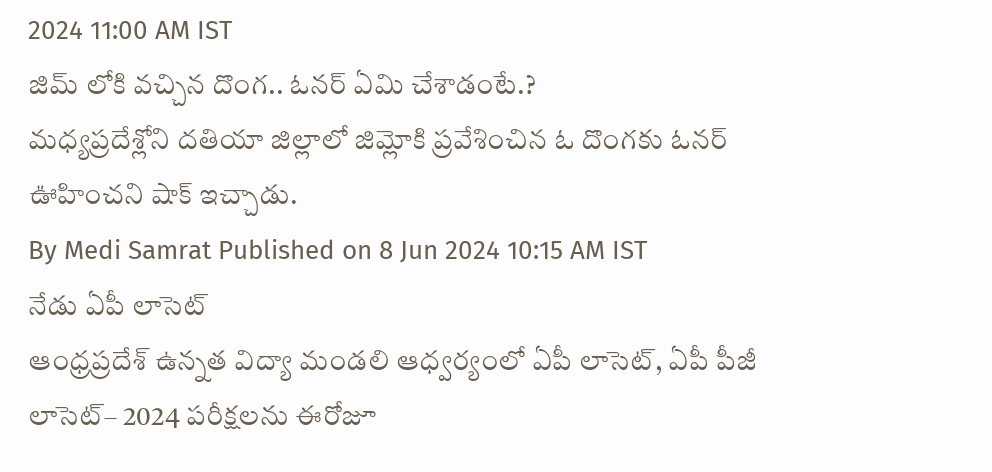2024 11:00 AM IST
జిమ్ లోకి వచ్చిన దొంగ.. ఓనర్ ఏమి చేశాడంటే.?
మధ్యప్రదేశ్లోని దతియా జిల్లాలో జిమ్లోకి ప్రవేశించిన ఓ దొంగకు ఓనర్ ఊహించని షాక్ ఇచ్చాడు.
By Medi Samrat Published on 8 Jun 2024 10:15 AM IST
నేడు ఏపీ లాసెట్
ఆంధ్రప్రదేశ్ ఉన్నత విద్యా మండలి ఆధ్వర్యంలో ఏపీ లాసెట్, ఏపీ పీజీ లాసెట్– 2024 పరీక్షలను ఈరోజూ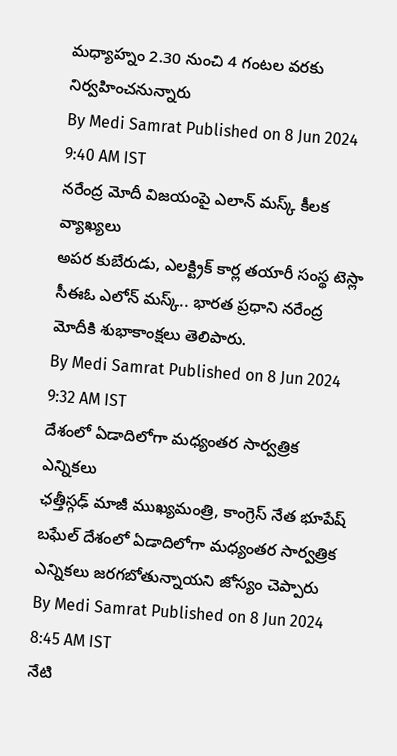మధ్యాహ్నం 2.30 నుంచి 4 గంటల వరకు నిర్వహించనున్నారు
By Medi Samrat Published on 8 Jun 2024 9:40 AM IST
నరేంద్ర మోదీ విజయంపై ఎలాన్ మస్క్ కీలక వ్యాఖ్యలు
అపర కుబేరుడు, ఎలక్ట్రిక్ కార్ల తయారీ సంస్థ టెస్లా సీఈఓ ఎలోన్ మస్క్.. భారత ప్రధాని నరేంద్ర మోదీకి శుభాకాంక్షలు తెలిపారు.
By Medi Samrat Published on 8 Jun 2024 9:32 AM IST
దేశంలో ఏడాదిలోగా మధ్యంతర సార్వత్రిక ఎన్నికలు
ఛత్తీస్గఢ్ మాజీ ముఖ్యమంత్రి, కాంగ్రెస్ నేత భూపేష్ బఘేల్ దేశంలో ఏడాదిలోగా మధ్యంతర సార్వత్రిక ఎన్నికలు జరగబోతున్నాయని జోస్యం చెప్పారు
By Medi Samrat Published on 8 Jun 2024 8:45 AM IST
నేటి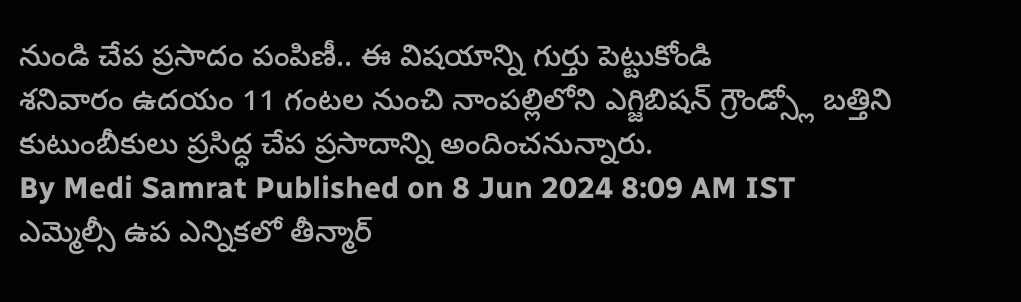నుండి చేప ప్రసాదం పంపిణీ.. ఈ విషయాన్ని గుర్తు పెట్టుకోండి
శనివారం ఉదయం 11 గంటల నుంచి నాంపల్లిలోని ఎగ్జిబిషన్ గ్రౌండ్స్లో బత్తిని కుటుంబీకులు ప్రసిద్ధ చేప ప్రసాదాన్ని అందించనున్నారు.
By Medi Samrat Published on 8 Jun 2024 8:09 AM IST
ఎమ్మెల్సీ ఉప ఎన్నికలో తీన్మార్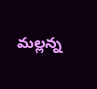మల్లన్న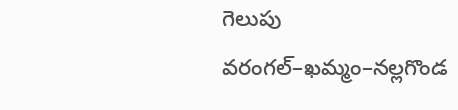గెలుపు
వరంగల్–ఖమ్మం–నల్లగొండ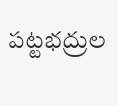పట్టభద్రుల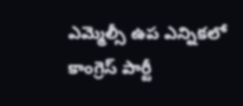ఎమ్మెల్సీ ఉప ఎన్నికలో కాంగ్రెస్ పార్టీ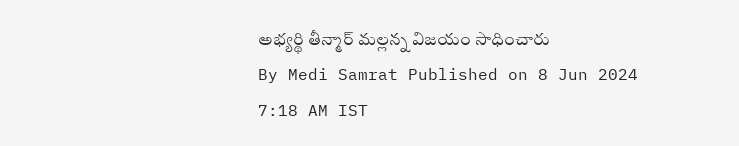అభ్యర్థి తీన్మార్ మల్లన్న విజయం సాధించారు
By Medi Samrat Published on 8 Jun 2024 7:18 AM IST